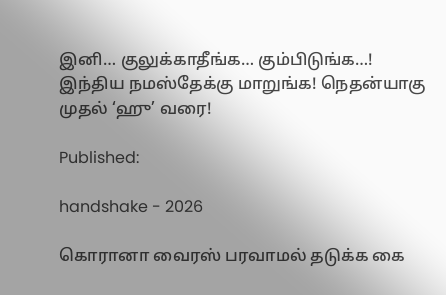இனி… குலுக்காதீங்க… கும்பிடுங்க…! இந்திய நமஸ்தேக்கு மாறுங்க! நெதன்யாகு முதல் ‘ஹு’ வரை!

Published:

handshake - 2026

கொரானா வைரஸ் பரவாமல் தடுக்க கை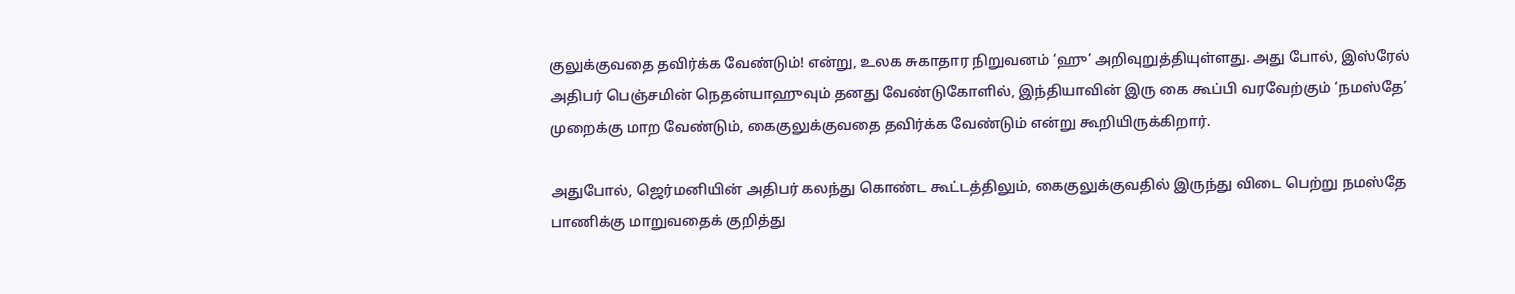குலுக்குவதை தவிர்க்க வேண்டும்! என்று, உலக சுகாதார நிறுவனம் ‘ஹு’ அறிவுறுத்தியுள்ளது. அது போல், இஸ்ரேல் அதிபர் பெஞ்சமின் நெதன்யாஹுவும் தனது வேண்டுகோளில், இந்தியாவின் இரு கை கூப்பி வரவேற்கும் ‘நமஸ்தே’ முறைக்கு மாற வேண்டும், கைகுலுக்குவதை தவிர்க்க வேண்டும் என்று கூறியிருக்கிறார்.

அதுபோல், ஜெர்மனியின் அதிபர் கலந்து கொண்ட கூட்டத்திலும், கைகுலுக்குவதில் இருந்து விடை பெற்று நமஸ்தே பாணிக்கு மாறுவதைக் குறித்து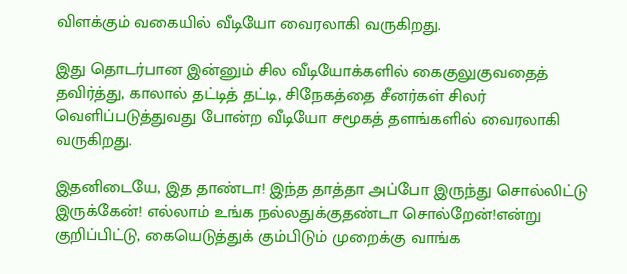விளக்கும் வகையில் வீடியோ வைரலாகி வருகிறது.

இது தொடர்பான இன்னும் சில வீடியோக்களில் கைகுலுகுவதைத் தவிர்த்து, காலால் தட்டித் தட்டி, சிநேகத்தை சீனர்கள் சிலர் வெளிப்படுத்துவது போன்ற வீடியோ சமூகத் தளங்களில் வைரலாகி வருகிறது.

இதனிடையே, இத தாண்டா! இந்த தாத்தா அப்போ இருந்து சொல்லிட்டு இருக்கேன்! எல்லாம் உங்க நல்லதுக்குதண்டா சொல்றேன்!என்று குறிப்பிட்டு, கையெடுத்துக் கும்பிடும் முறைக்கு வாங்க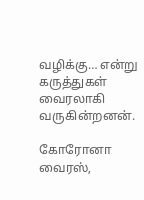வழிக்கு… என்று கருத்துகள் வைரலாகி வருகின்றனன்.

கோரோனா வைரஸ்,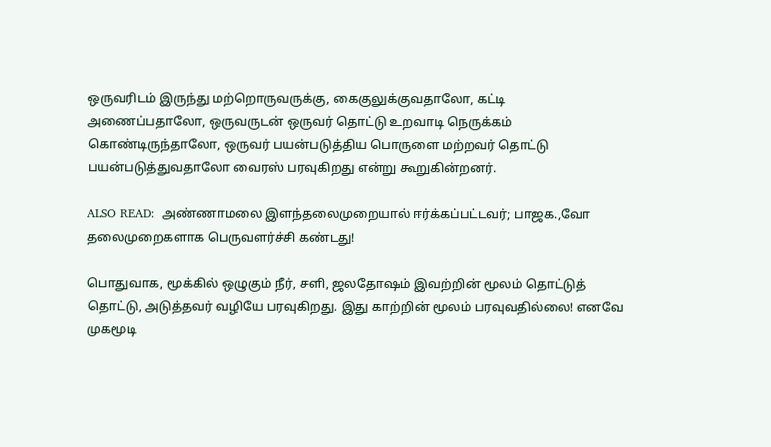ஒருவரிடம் இருந்து மற்றொருவருக்கு, கைகுலுக்குவதாலோ, கட்டி அணைப்பதாலோ, ஒருவருடன் ஒருவர் தொட்டு உறவாடி நெருக்கம் கொண்டிருந்தாலோ, ஒருவர் பயன்படுத்திய பொருளை மற்றவர் தொட்டு பயன்படுத்துவதாலோ வைரஸ் பரவுகிறது என்று கூறுகின்றனர்.

ALSO READ:  அண்ணாமலை இளந்தலைமுறையால் ஈர்க்கப்பட்டவர்; பாஜக.,வோ தலைமுறைகளாக பெருவளர்ச்சி கண்டது!

பொதுவாக, மூக்கில் ஒழுகும் நீர், சளி, ஜலதோஷம் இவற்றின் மூலம் தொட்டுத் தொட்டு, அடுத்தவர் வழியே பரவுகிறது. இது காற்றின் மூலம் பரவுவதில்லை! எனவே முகமூடி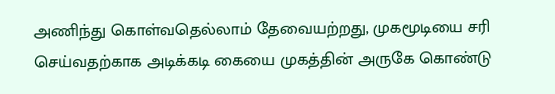அணிந்து கொள்வதெல்லாம் தேவையற்றது, முகமூடியை சரி செய்வதற்காக அடிக்கடி கையை முகத்தின் அருகே கொண்டு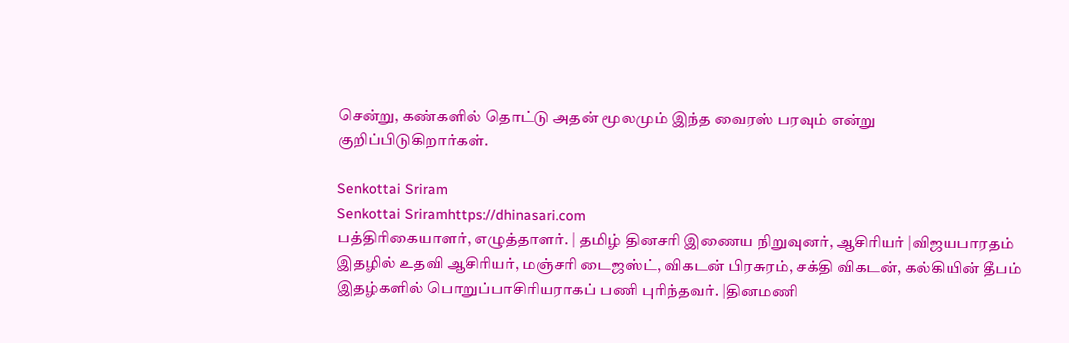சென்று, கண்களில் தொட்டு அதன் மூலமும் இந்த வைரஸ் பரவும் என்று குறிப்பிடுகிறார்கள்.

Senkottai Sriram
Senkottai Sriramhttps://dhinasari.com
பத்திரிகையாளர், எழுத்தாளர். | தமிழ் தினசரி இணைய நிறுவுனர், ஆசிரியர் |விஜயபாரதம் இதழில் உதவி ஆசிரியர், மஞ்சரி டைஜஸ்ட், விகடன் பிரசுரம், சக்தி விகடன், கல்கியின் தீபம் இதழ்களில் பொறுப்பாசிரியராகப் பணி புரிந்தவர். |தினமணி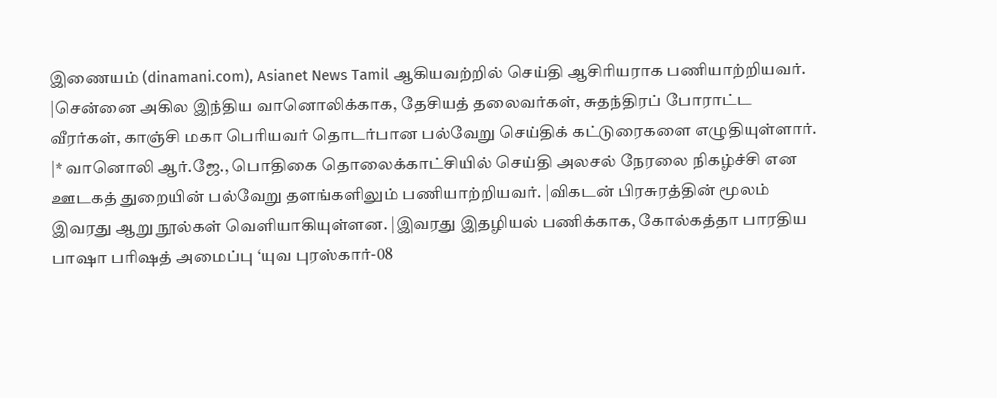இணையம் (dinamani.com), Asianet News Tamil ஆகியவற்றில் செய்தி ஆசிரியராக பணியாற்றியவர். |சென்னை அகில இந்திய வானொலிக்காக, தேசியத் தலைவர்கள், சுதந்திரப் போராட்ட வீரர்கள், காஞ்சி மகா பெரியவர் தொடர்பான பல்வேறு செய்திக் கட்டுரைகளை எழுதியுள்ளார். |* வானொலி ஆர்.ஜே., பொதிகை தொலைக்காட்சியில் செய்தி அலசல் நேரலை நிகழ்ச்சி என ஊடகத் துறையின் பல்வேறு தளங்களிலும் பணியாற்றியவர். |விகடன் பிரசுரத்தின் மூலம் இவரது ஆறு நூல்கள் வெளியாகியுள்ளன. |இவரது இதழியல் பணிக்காக, கோல்கத்தா பாரதிய பாஷா பரிஷத் அமைப்பு ‘யுவ புரஸ்கார்-08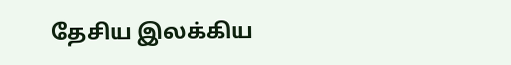தேசிய இலக்கிய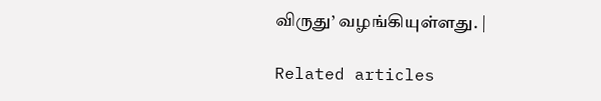விருது’ வழங்கியுள்ளது. |

Related articles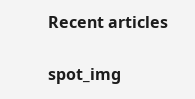Recent articles

spot_img